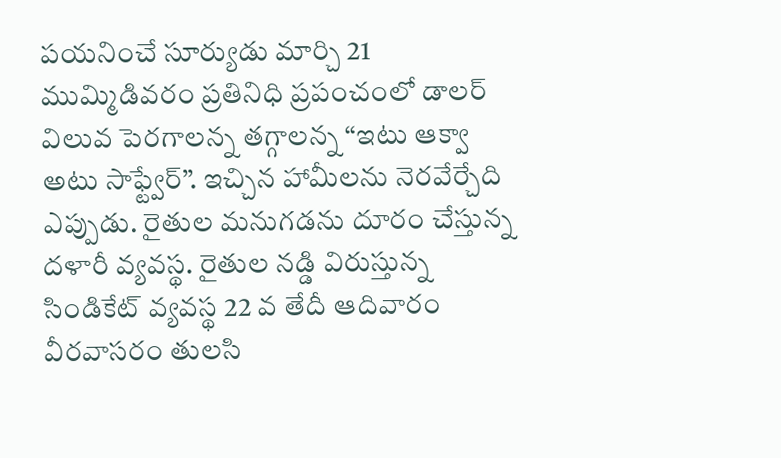పయనించే సూర్యుడు మార్చి 21 ముమ్మిడివరం ప్రతినిధి ప్రపంచంలో డాలర్ విలువ పెరగాలన్న తగ్గాలన్న “ఇటు ఆక్వా అటు సాఫ్ట్వేర్”. ఇచ్చిన హామీలను నెరవేర్చేది ఎప్పుడు. రైతుల మనుగడను దూరం చేస్తున్న దళారీ వ్యవస్థ. రైతుల నడ్డి విరుస్తున్న సిండికేట్ వ్యవస్థ 22 వ తేదీ ఆదివారం వీరవాసరం తులసి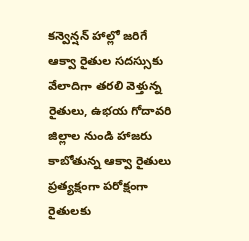కన్వెన్షన్ హాల్లో జరిగే ఆక్వా రైతుల సదస్సుకు వేలాదిగా తరలి వెళ్తున్న రైతులు, ఉభయ గోదావరి జిల్లాల నుండి హాజరు కాబోతున్న ఆక్వా రైతులు ప్రత్యక్షంగా పరోక్షంగా రైతులకు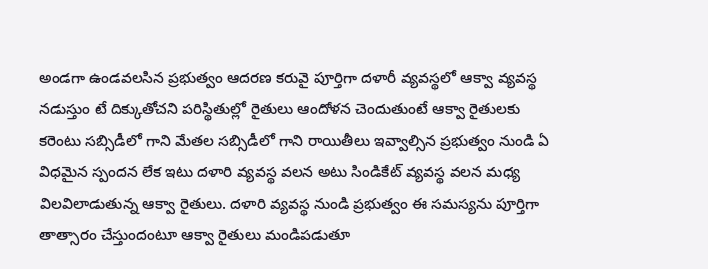అండగా ఉండవలసిన ప్రభుత్వం ఆదరణ కరువై పూర్తిగా దళారీ వ్యవస్థలో ఆక్వా వ్యవస్థ నడుస్తుం టే దిక్కుతోచని పరిస్థితుల్లో రైతులు ఆందోళన చెందుతుంటే ఆక్వా రైతులకు కరెంటు సబ్సిడీలో గాని మేతల సబ్సిడీలో గాని రాయితీలు ఇవ్వాల్సిన ప్రభుత్వం నుండి ఏ విధమైన స్పందన లేక ఇటు దళారి వ్యవస్థ వలన అటు సిండికేట్ వ్యవస్థ వలన మధ్య విలవిలాడుతున్న ఆక్వా రైతులు. దళారి వ్యవస్థ నుండి ప్రభుత్వం ఈ సమస్యను పూర్తిగా తాత్సారం చేస్తుందంటూ ఆక్వా రైతులు మండిపడుతూ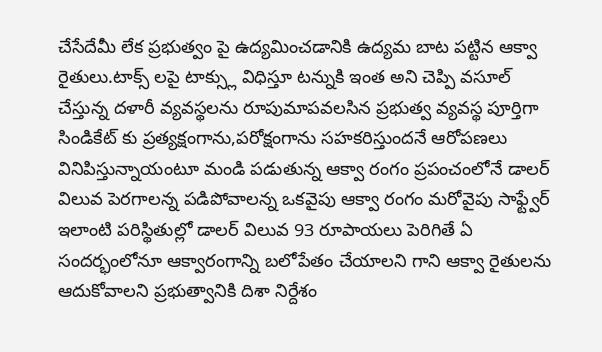చేసేదేమీ లేక ప్రభుత్వం పై ఉద్యమించడానికి ఉద్యమ బాట పట్టిన ఆక్వా రైతులు.టాక్స్ లపై టాక్స్లు విధిస్తూ టన్నుకి ఇంత అని చెప్పి వసూల్ చేస్తున్న దళారీ వ్యవస్థలను రూపుమాపవలసిన ప్రభుత్వ వ్యవస్థ పూర్తిగా సిండికేట్ కు ప్రత్యక్షంగాను,పరోక్షంగాను సహకరిస్తుందనే ఆరోపణలు వినిపిస్తున్నాయంటూ మండి పడుతున్న ఆక్వా రంగం ప్రపంచంలోనే డాలర్ విలువ పెరగాలన్న పడిపోవాలన్న ఒకవైపు ఆక్వా రంగం మరోవైపు సాఫ్ట్వేర్ ఇలాంటి పరిస్థితుల్లో డాలర్ విలువ 93 రూపాయలు పెరిగితే ఏ సందర్భంలోనూ ఆక్వారంగాన్ని బలోపేతం చేయాలని గాని ఆక్వా రైతులను ఆదుకోవాలని ప్రభుత్వానికి దిశా నిర్దేశం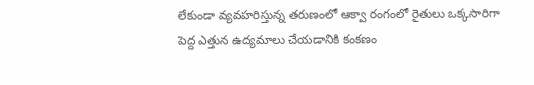లేకుండా వ్యవహరిస్తున్న తరుణంలో ఆక్వా రంగంలో రైతులు ఒక్కసారిగా పెద్ద ఎత్తున ఉద్యమాలు చేయడానికి కంకణం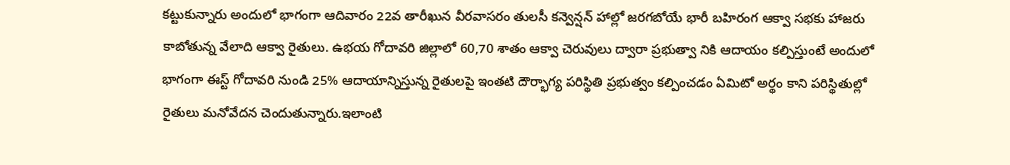కట్టుకున్నారు అందులో భాగంగా ఆదివారం 22వ తారీఖున వీరవాసరం తులసీ కన్వెన్షన్ హాల్లో జరగబోయే భారీ బహిరంగ ఆక్వా సభకు హాజరు కాబోతున్న వేలాది ఆక్వా రైతులు. ఉభయ గోదావరి జిల్లాలో 60,70 శాతం ఆక్వా చెరువులు ద్వారా ప్రభుత్వా నికి ఆదాయం కల్పిస్తుంటే అందులో భాగంగా ఈస్ట్ గోదావరి నుండి 25% ఆదాయాన్నిస్తున్న రైతులపై ఇంతటి దౌర్భాగ్య పరిస్థితి ప్రభుత్వం కల్పించడం ఏమిటో అర్థం కాని పరిస్థితుల్లో రైతులు మనోవేదన చెందుతున్నారు.ఇలాంటి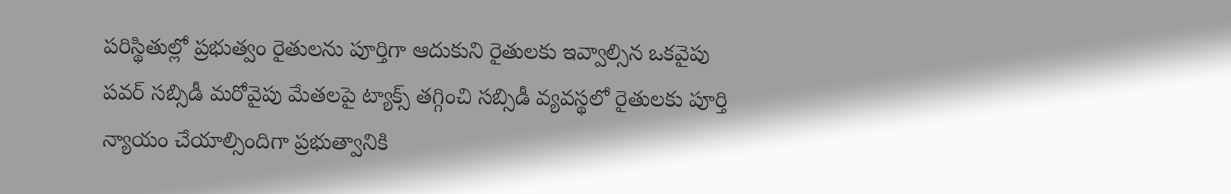పరిస్థితుల్లో ప్రభుత్వం రైతులను పూర్తిగా ఆదుకుని రైతులకు ఇవ్వాల్సిన ఒకవైపు పవర్ సబ్సిడీ మరోవైపు మేతలపై ట్యాక్స్ తగ్గించి సబ్సిడీ వ్యవస్థలో రైతులకు పూర్తి న్యాయం చేయాల్సిందిగా ప్రభుత్వానికి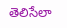తెలిసేలా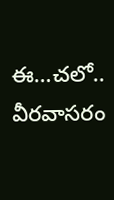ఈ…చలో.. వీరవాసరం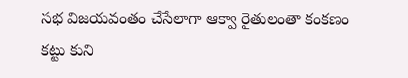సభ విజయవంతం చేసేలాగా ఆక్వా రైతులంతా కంకణం కట్టు కుని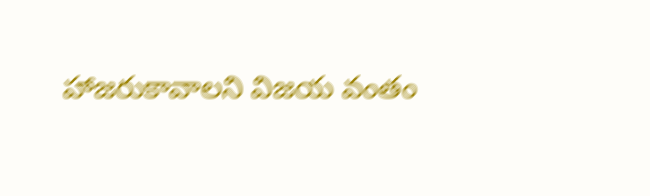హాజరుకావాలని విజయ వంతం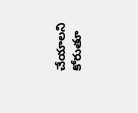చేయాలని కోరుతూ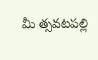మీ త్సవటపల్లి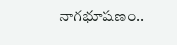నాగభూషణం..